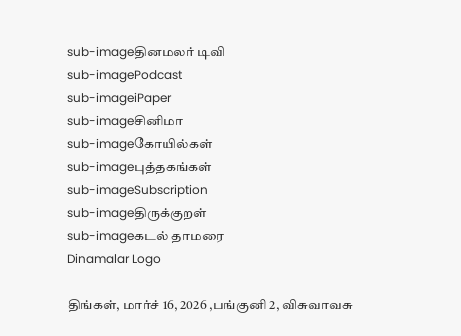sub-imageதினமலர் டிவி
sub-imagePodcast
sub-imageiPaper
sub-imageசினிமா
sub-imageகோயில்கள்
sub-imageபுத்தகங்கள்
sub-imageSubscription
sub-imageதிருக்குறள்
sub-imageகடல் தாமரை
Dinamalar Logo

திங்கள், மார்ச் 16, 2026 ,பங்குனி 2, விசுவாவசு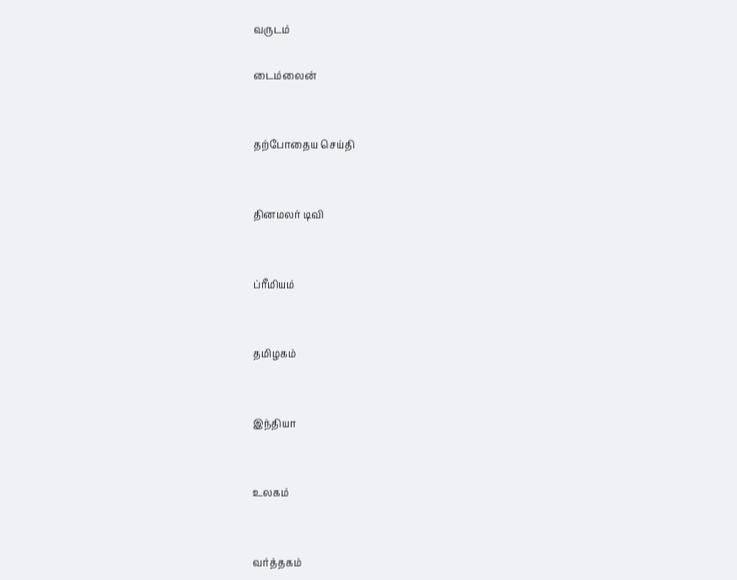வருடம்

டைம்லைன்


தற்போதைய செய்தி


தினமலர் டிவி


ப்ரீமியம்


தமிழகம்


இந்தியா


உலகம்


வர்த்தகம்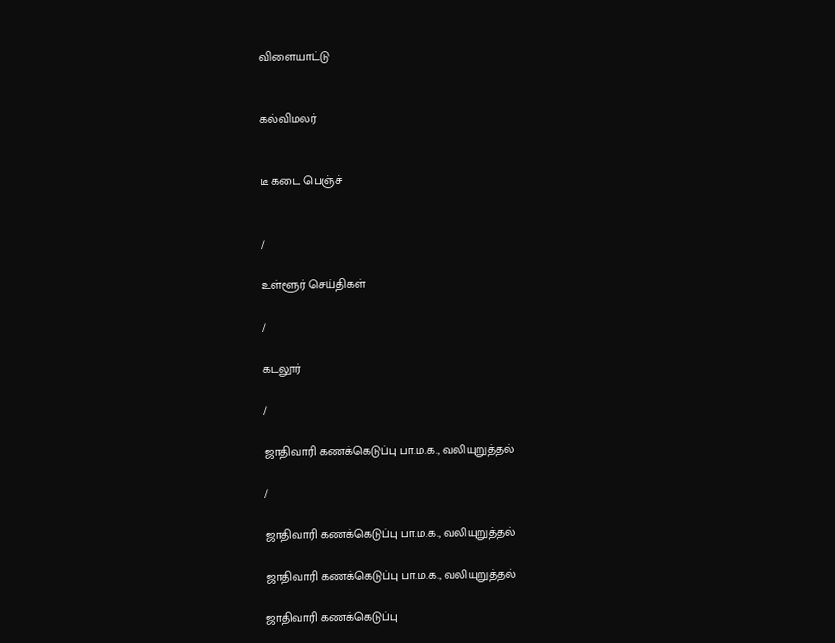விளையாட்டு


கல்விமலர்


டீ கடை பெஞ்ச்


/

உள்ளூர் செய்திகள்

/

கடலூர்

/

ஜாதிவாரி கணக்கெடுப்பு பா.ம.க., வலியுறுத்தல்

/

ஜாதிவாரி கணக்கெடுப்பு பா.ம.க., வலியுறுத்தல்

ஜாதிவாரி கணக்கெடுப்பு பா.ம.க., வலியுறுத்தல்

ஜாதிவாரி கணக்கெடுப்பு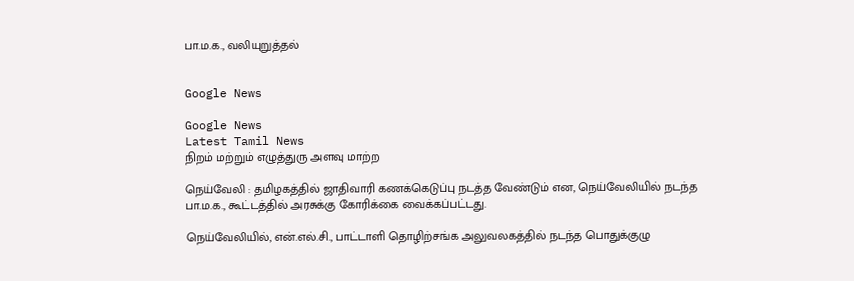பா.ம.க., வலியுறுத்தல்


Google News

Google News
Latest Tamil News
நிறம் மற்றும் எழுத்துரு அளவு மாற்ற

நெய்வேலி : தமிழகத்தில் ஜாதிவாரி கணக்கெடுப்பு நடத்த வேண்டும் என, நெய்வேலியில் நடந்த பா.ம.க., கூட்டத்தில் அரசுக்கு கோரிக்கை வைக்கப்பட்டது.

நெய்வேலியில், என்.எல்.சி., பாட்டாளி தொழிற்சங்க அலுவலகத்தில் நடந்த பொதுக்குழு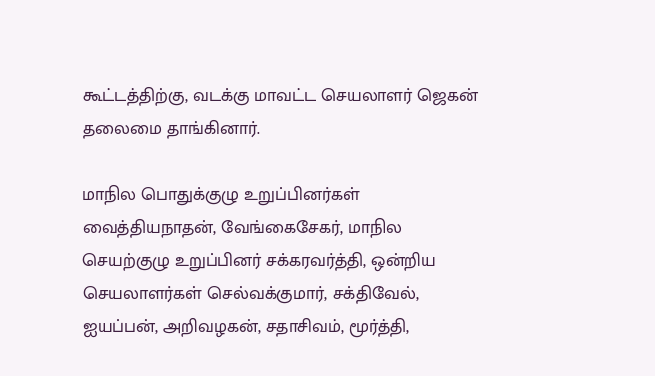கூட்டத்திற்கு, வடக்கு மாவட்ட செயலாளர் ஜெகன் தலைமை தாங்கினார்.

மாநில பொதுக்குழு உறுப்பினர்கள் வைத்தியநாதன், வேங்கைசேகர், மாநில செயற்குழு உறுப்பினர் சக்கரவர்த்தி, ஒன்றிய செயலாளர்கள் செல்வக்குமார், சக்திவேல், ஐயப்பன், அறிவழகன், சதாசிவம், மூர்த்தி,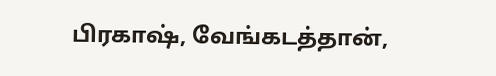பிரகாஷ், வேங்கடத்தான்,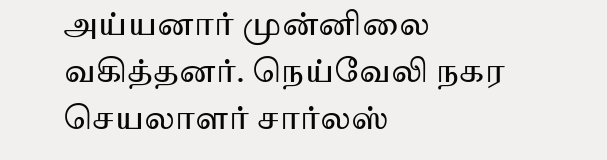அய்யனார் முன்னிலை வகித்தனர். நெய்வேலி நகர செயலாளர் சார்லஸ்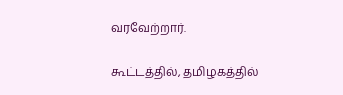வரவேற்றார்.

கூட்டத்தில், தமிழகத்தில்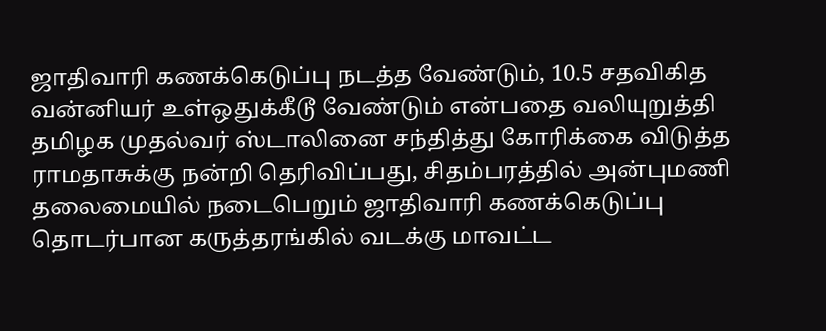ஜாதிவாரி கணக்கெடுப்பு நடத்த வேண்டும், 10.5 சதவிகித வன்னியர் உள்ஒதுக்கீடூ வேண்டும் என்பதை வலியுறுத்தி தமிழக முதல்வர் ஸ்டாலினை சந்தித்து கோரிக்கை விடுத்த ராமதாசுக்கு நன்றி தெரிவிப்பது, சிதம்பரத்தில் அன்புமணி தலைமையில் நடைபெறும் ஜாதிவாரி கணக்கெடுப்பு தொடர்பான கருத்தரங்கில் வடக்கு மாவட்ட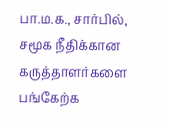பா.ம.க., சார்பில், சமூக நீதிக்கான கருத்தாளர்களை பங்கேற்க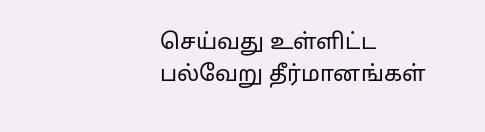செய்வது உள்ளிட்ட பல்வேறு தீர்மானங்கள்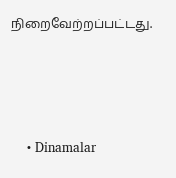நிறைவேற்றப்பட்டது.




    • Dinamalar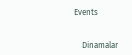Events


    Dinamalar